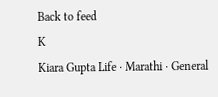Back to feed
K
Kiara Gupta Life · Marathi · General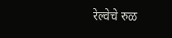रेल्वेचे रुळ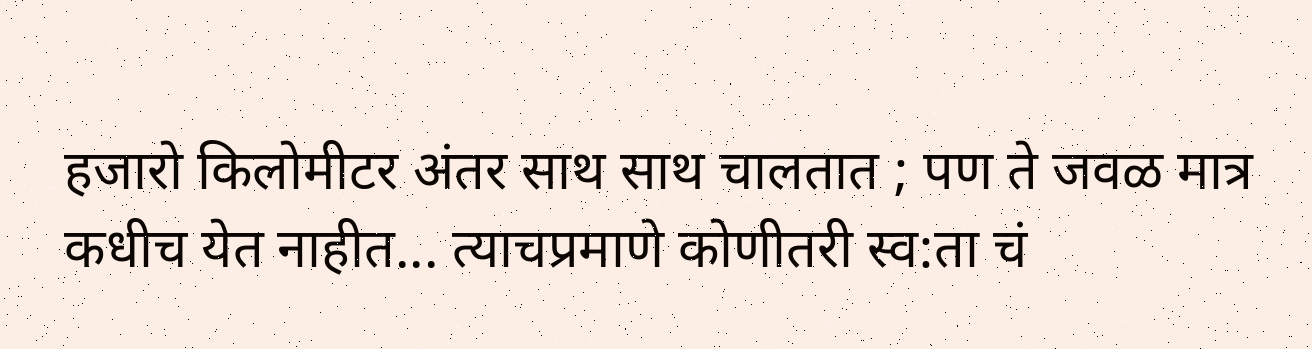हजारो किलोमीटर अंतर साथ साथ चालतात ; पण ते जवळ मात्र कधीच येत नाहीत... त्याचप्रमाणे कोणीतरी स्व:ता चं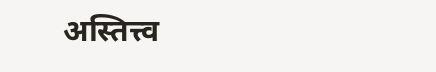अस्तित्त्व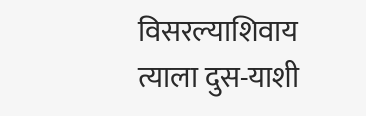विसरल्याशिवाय त्याला दुस-याशी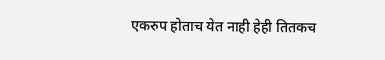एकरुप होताच येत नाही हेही तितकच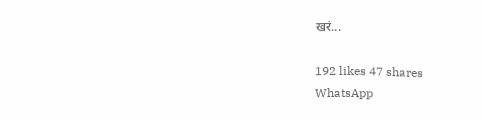खरं...

192 likes 47 shares
WhatsApp